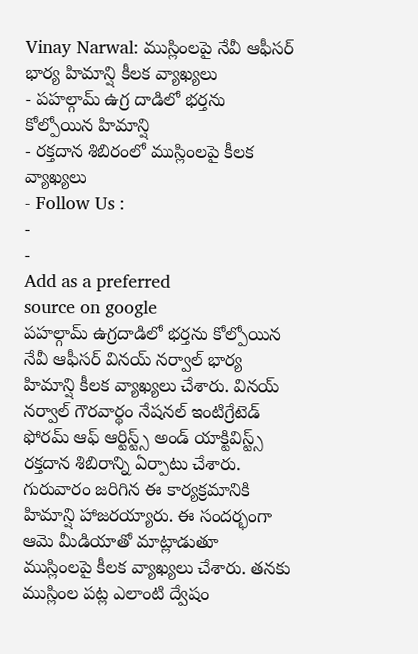Vinay Narwal: ముస్లింలపై నేవీ ఆఫీసర్ భార్య హిమాన్షి కీలక వ్యాఖ్యలు
- పహల్గామ్ ఉగ్ర దాడిలో భర్తను కోల్పోయిన హిమాన్షి
- రక్తదాన శిబిరంలో ముస్లింలపై కీలక వ్యాఖ్యలు
- Follow Us :
-
-
Add as a preferred
source on google
పహల్గామ్ ఉగ్రదాడిలో భర్తను కోల్పోయిన నేవీ ఆఫీసర్ వినయ్ నర్వాల్ భార్య హిమాన్షి కీలక వ్యాఖ్యలు చేశారు. వినయ్ నర్వాల్ గౌరవార్థం నేషనల్ ఇంటిగ్రేటెడ్ ఫోరమ్ ఆఫ్ ఆర్టిస్ట్స్ అండ్ యాక్టివిస్ట్స్ రక్తదాన శిబిరాన్ని ఏర్పాటు చేశారు. గురువారం జరిగిన ఈ కార్యక్రమానికి హిమాన్షి హాజరయ్యారు. ఈ సందర్భంగా ఆమె మీడియాతో మాట్లాడుతూ ముస్లింలపై కీలక వ్యాఖ్యలు చేశారు. తనకు ముస్లింల పట్ల ఎలాంటి ద్వేషం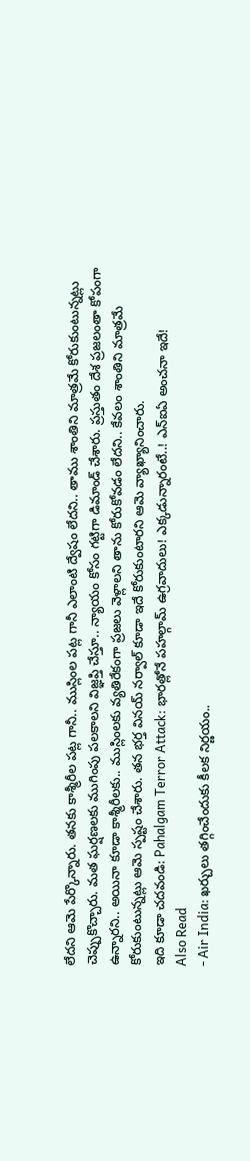లేదని ఆమె పేర్కొన్నారు. తనకు కాశ్మీరీల పట్ల గానీ.. ముస్లింల పట్ల గానీ ఎలాంటి ద్వేషం లేదని.. తాము శాంతిని మాత్రమే కోరుకుంటున్నట్లు చెప్పుకొచ్చారు. మత ఘర్షణలకు ముగింపు పలకాలని విజ్ఞప్తి చేస్తూ.. న్యాయం కోసం గట్టిగా డిమాండ్ చేశారు. ప్రస్తుతం దేశ ప్రజలంతా కోపంగా ఉన్నారని.. అయినా కూడా కాశ్మీరీలకు.. ముస్లింలకు వ్యతిరేకంగా ప్రజలు వెళ్లాలని తాను కోరుకోవడం లేదని.. కేవలం శాంతిని మాత్రమే కోరుకుంటున్నట్లు ఆమె స్పష్టం చేశారు. తన భర్త వినయ్ నర్వాల్ కూడా ఇదే కోరుకుంటారని ఆమె వ్యాఖ్యానించారు.
ఇది కూడా చదవండి: Pahalgam Terror Attack: భారత్లోనే పహల్గామ్ ఉగ్రవాదులు! ఎక్కడున్నారంటే..! ఎన్ఐఏ అంచనా ఇదే!
Also Read
- Air India: ఖర్చులు తగ్గించేందుకు కీలక నిర్ణయం..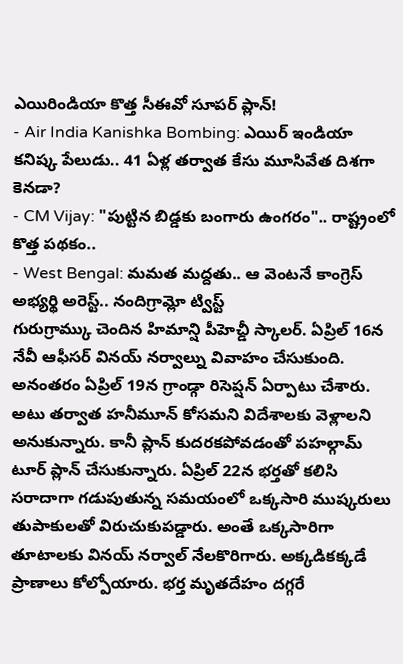ఎయిరిండియా కొత్త సీఈవో సూపర్ ప్లాన్!
- Air India Kanishka Bombing: ఎయిర్ ఇండియా కనిష్క పేలుడు.. 41 ఏళ్ల తర్వాత కేసు మూసివేత దిశగా కెనడా?
- CM Vijay: "పుట్టిన బిడ్డకు బంగారు ఉంగరం".. రాష్ట్రంలో కొత్త పథకం..
- West Bengal: మమత మద్దతు.. ఆ వెంటనే కాంగ్రెస్ అభ్యర్థి అరెస్ట్.. నందిగ్రామ్లో ట్విస్ట్
గురుగ్రామ్కు చెందిన హిమాన్షి పీహెచ్డీ స్కాలర్. ఏప్రిల్ 16న నేవీ ఆఫీసర్ వినయ్ నర్వాల్ను వివాహం చేసుకుంది. అనంతరం ఏప్రిల్ 19న గ్రాండ్గా రిసెప్షన్ ఏర్పాటు చేశారు. అటు తర్వాత హనీమూన్ కోసమని విదేశాలకు వెళ్లాలని అనుకున్నారు. కానీ ప్లాన్ కుదరకపోవడంతో పహల్గామ్ టూర్ ప్లాన్ చేసుకున్నారు. ఏప్రిల్ 22న భర్తతో కలిసి సరాదాగా గడుపుతున్న సమయంలో ఒక్కసారి ముష్కరులు తుపాకులతో విరుచుకుపడ్డారు. అంతే ఒక్కసారిగా తూటాలకు వినయ్ నర్వాల్ నేలకొరిగారు. అక్కడికక్కడే ప్రాణాలు కోల్పోయారు. భర్త మృతదేహం దగ్గరే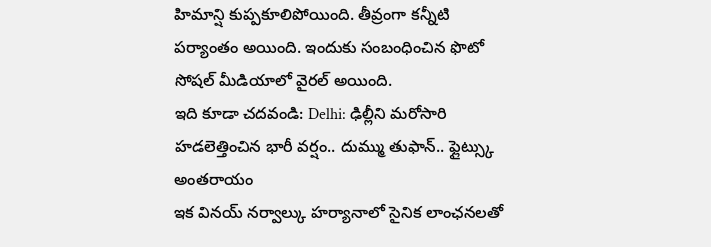హిమాన్షి కుప్పకూలిపోయింది. తీవ్రంగా కన్నీటి పర్యాంతం అయింది. ఇందుకు సంబంధించిన ఫొటో సోషల్ మీడియాలో వైరల్ అయింది.
ఇది కూడా చదవండి: Delhi: ఢిల్లీని మరోసారి హడలెత్తించిన భారీ వర్షం.. దుమ్ము తుఫాన్.. ఫ్లైట్స్కు అంతరాయం
ఇక వినయ్ నర్వాల్కు హర్యానాలో సైనిక లాంఛనలతో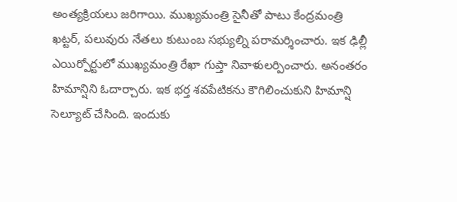అంత్యక్రియలు జరిగాయి. ముఖ్యమంత్రి సైనీతో పాటు కేంద్రమంత్రి ఖట్టర్, పలువురు నేతలు కుటుంబ సభ్యుల్ని పరామర్శించారు. ఇక ఢిల్లీ ఎయిర్పోర్టులో ముఖ్యమంత్రి రేఖా గుప్తా నివాళులర్పించారు. అనంతరం హిమాన్షిని ఓదార్చారు. ఇక భర్త శవపేటికను కౌగిలించుకుని హిమాన్షి సెల్యూట్ చేసింది. ఇందుకు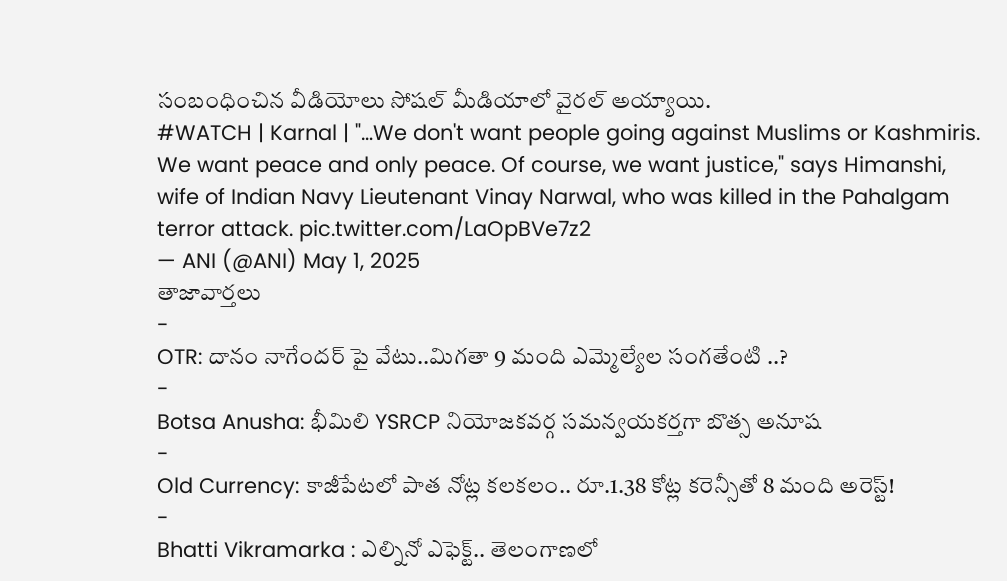సంబంధించిన వీడియోలు సోషల్ మీడియాలో వైరల్ అయ్యాయి.
#WATCH | Karnal | "…We don't want people going against Muslims or Kashmiris. We want peace and only peace. Of course, we want justice," says Himanshi, wife of Indian Navy Lieutenant Vinay Narwal, who was killed in the Pahalgam terror attack. pic.twitter.com/LaOpBVe7z2
— ANI (@ANI) May 1, 2025
తాజావార్తలు
-
OTR: దానం నాగేందర్ పై వేటు..మిగతా 9 మంది ఎమ్మెల్యేల సంగతేంటి ..?
-
Botsa Anusha: భీమిలి YSRCP నియోజకవర్గ సమన్వయకర్తగా బొత్స అనూష
-
Old Currency: కాజీపేటలో పాత నోట్ల కలకలం.. రూ.1.38 కోట్ల కరెన్సీతో 8 మంది అరెస్ట్!
-
Bhatti Vikramarka : ఎల్నినో ఎఫెక్ట్.. తెలంగాణలో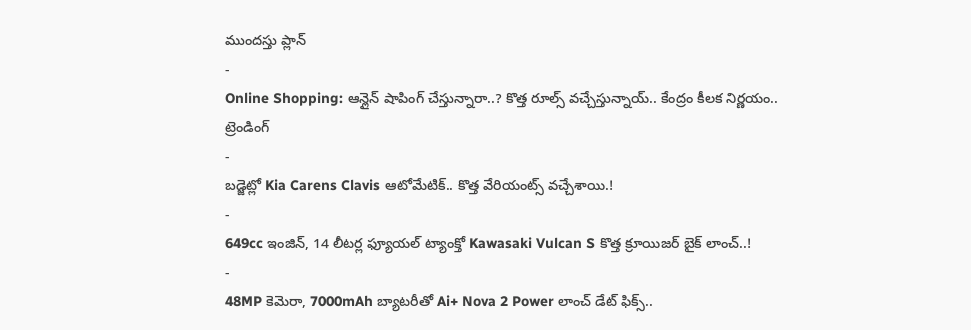ముందస్తు ప్లాన్
-
Online Shopping: ఆన్లైన్ షాపింగ్ చేస్తున్నారా..? కొత్త రూల్స్ వచ్చేస్తున్నాయ్.. కేంద్రం కీలక నిర్ణయం..
ట్రెండింగ్
-
బడ్జెట్లో Kia Carens Clavis ఆటోమేటిక్.. కొత్త వేరియంట్స్ వచ్చేశాయి.!
-
649cc ఇంజిన్, 14 లీటర్ల ఫ్యూయల్ ట్యాంక్తో Kawasaki Vulcan S కొత్త క్రూయిజర్ బైక్ లాంచ్..!
-
48MP కెమెరా, 7000mAh బ్యాటరీతో Ai+ Nova 2 Power లాంచ్ డేట్ ఫిక్స్..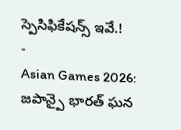స్పెసిఫికేషన్స్ ఇవే.!
-
Asian Games 2026: జపాన్పై భారత్ ఘన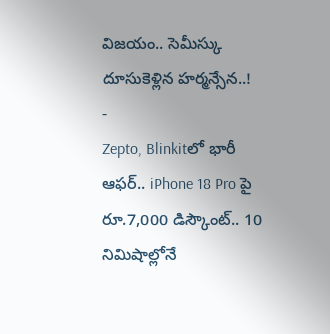విజయం.. సెమీస్కు దూసుకెళ్లిన హర్మన్సేన..!
-
Zepto, Blinkitలో భారీ ఆఫర్.. iPhone 18 Pro పై రూ.7,000 డిస్కౌంట్.. 10 నిమిషాల్లోనే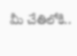మీ చేతిలోకి..